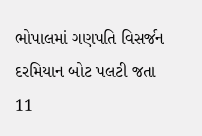ભોપાલમાં ગણપતિ વિસર્જન દરમિયાન બોટ પલટી જતા 11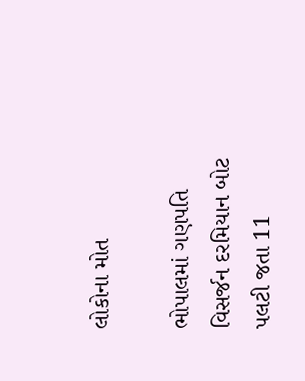લોકોના મોત

ભોપાલમાં ગણપતિ વિસર્જન દરમિયાન બોટ પલટી જતા 11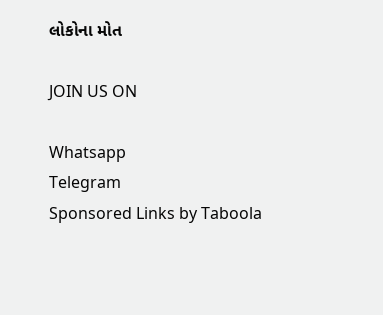લોકોના મોત

JOIN US ON

Whatsapp
Telegram
Sponsored Links by Taboola